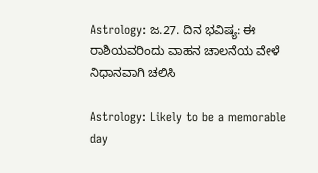Astrology: ಜ.27. ದಿನ ಭವಿಷ್ಯ: ಈ ರಾಶಿಯವರಿಂದು ವಾಹನ ಚಾಲನೆಯ ವೇಳೆ ನಿಧಾನವಾಗಿ ಚಲಿಸಿ

Astrology: Likely to be a memorable day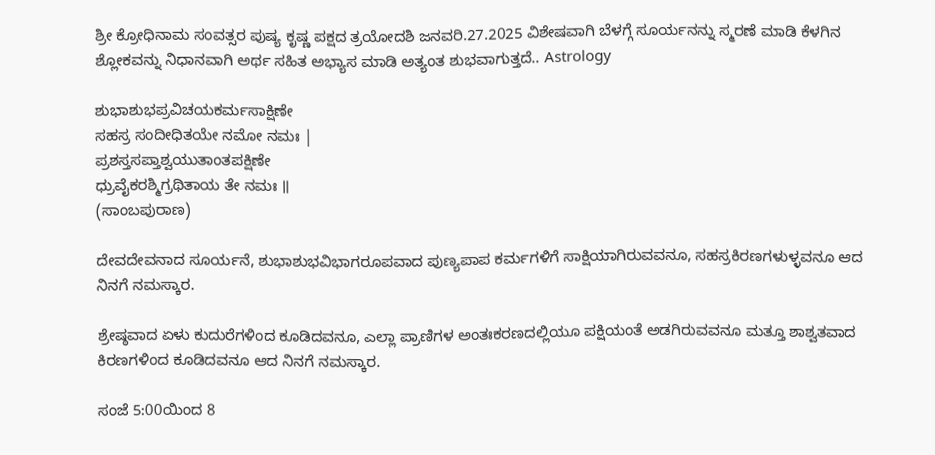ಶ್ರೀ ಕ್ರೋಧಿನಾಮ ಸಂವತ್ಸರ ಪುಷ್ಯ ಕೃಷ್ಣ ಪಕ್ಷದ ತ್ರಯೋದಶಿ ಜನವರಿ.27.2025 ವಿಶೇಷವಾಗಿ ಬೆಳಗ್ಗೆ ಸೂರ್ಯನನ್ನು ಸ್ಮರಣೆ ಮಾಡಿ ಕೆಳಗಿನ ಶ್ಲೋಕವನ್ನು ನಿಧಾನವಾಗಿ ಅರ್ಥ ಸಹಿತ ಅಭ್ಯಾಸ ಮಾಡಿ ಅತ್ಯಂತ ಶುಭವಾಗುತ್ತದೆ.. Astrology

ಶುಭಾಶುಭಪ್ರವಿಚಯಕರ್ಮಸಾಕ್ಷಿಣೇ
ಸಹಸ್ರ ಸಂದೀಧಿತಯೇ ನಮೋ ನಮಃ |
ಪ್ರಶಸ್ತಸಪ್ತಾಶ್ವಯುತಾಂತಪಕ್ಷಿಣೇ
ಧ್ರುವೈಕರಶ್ಮಿಗ್ರಥಿತಾಯ ತೇ ನಮಃ ॥
(ಸಾಂಬಪುರಾಣ)

ದೇವದೇವನಾದ ಸೂರ್ಯನೆ, ಶುಭಾಶುಭವಿಭಾಗರೂಪವಾದ ಪುಣ್ಯಪಾಪ ಕರ್ಮಗಳಿಗೆ ಸಾಕ್ಷಿಯಾಗಿರುವವನೂ, ಸಹಸ್ರಕಿರಣಗಳುಳ್ಳವನೂ ಆದ ನಿನಗೆ ನಮಸ್ಕಾರ.

ಶ್ರೇಷ್ಠವಾದ ಏಳು ಕುದುರೆಗಳಿಂದ ಕೂಡಿದವನೂ, ಎಲ್ಲಾ ಪ್ರಾಣಿಗಳ ಅಂತಃಕರಣದಲ್ಲಿಯೂ ಪಕ್ಷಿಯಂತೆ ಅಡಗಿರುವವನೂ ಮತ್ತೂ ಶಾಶ್ವತವಾದ ಕಿರಣಗಳಿಂದ ಕೂಡಿದವನೂ ಆದ ನಿನಗೆ ನಮಸ್ಕಾರ.

ಸಂಜೆ 5:00ಯಿಂದ 8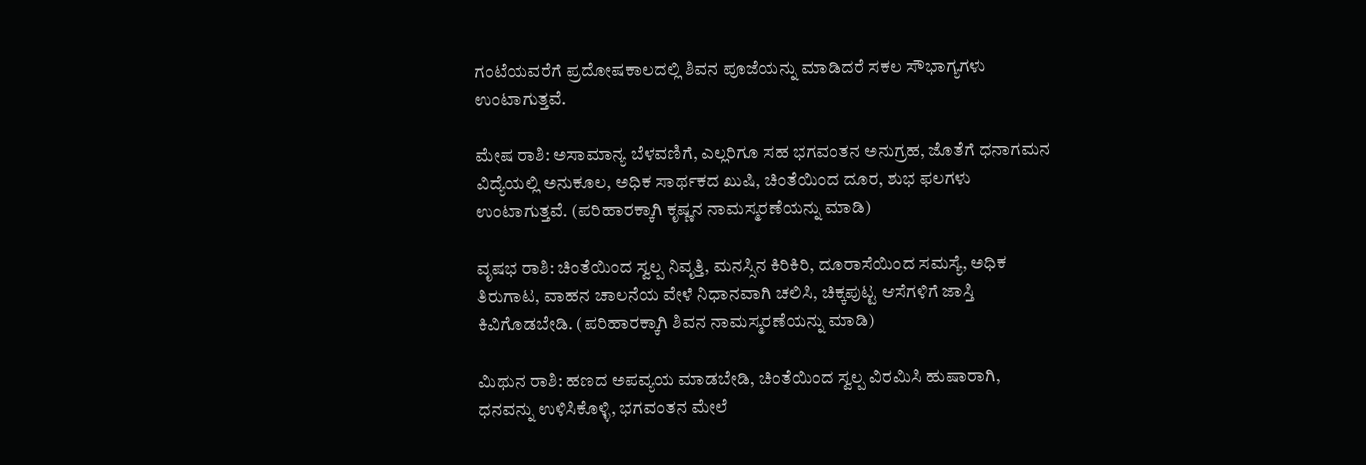ಗಂಟೆಯವರೆಗೆ ಪ್ರದೋಷಕಾಲದಲ್ಲಿ ಶಿವನ ಪೂಜೆಯನ್ನು ಮಾಡಿದರೆ ಸಕಲ ಸೌಭಾಗ್ಯಗಳು ಉಂಟಾಗುತ್ತವೆ.

ಮೇಷ ರಾಶಿ: ಅಸಾಮಾನ್ಯ ಬೆಳವಣಿಗೆ, ಎಲ್ಲರಿಗೂ ಸಹ ಭಗವಂತನ ಅನುಗ್ರಹ, ಜೊತೆಗೆ ಧನಾಗಮನ ವಿದ್ಯೆಯಲ್ಲಿ ಅನುಕೂಲ, ಅಧಿಕ ಸಾರ್ಥಕದ ಖುಷಿ, ಚಿಂತೆಯಿಂದ ದೂರ, ಶುಭ ಫಲಗಳು ಉಂಟಾಗುತ್ತವೆ. (ಪರಿಹಾರಕ್ಕಾಗಿ ಕೃಷ್ಣನ ನಾಮಸ್ಮರಣೆಯನ್ನು ಮಾಡಿ)

ವೃಷಭ ರಾಶಿ: ಚಿಂತೆಯಿಂದ ಸ್ವಲ್ಪ ನಿವೃತ್ತಿ, ಮನಸ್ಸಿನ ಕಿರಿಕಿರಿ, ದೂರಾಸೆಯಿಂದ ಸಮಸ್ಯೆ, ಅಧಿಕ ತಿರುಗಾಟ, ವಾಹನ ಚಾಲನೆಯ ವೇಳೆ ನಿಧಾನವಾಗಿ ಚಲಿಸಿ, ಚಿಕ್ಕಪುಟ್ಟ ಆಸೆಗಳಿಗೆ ಜಾಸ್ತಿ ಕಿವಿಗೊಡಬೇಡಿ. (ಪರಿಹಾರಕ್ಕಾಗಿ ಶಿವನ ನಾಮಸ್ಮರಣೆಯನ್ನು ಮಾಡಿ)

ಮಿಥುನ ರಾಶಿ: ಹಣದ ಅಪವ್ಯಯ ಮಾಡಬೇಡಿ, ಚಿಂತೆಯಿಂದ ಸ್ವಲ್ಪ ವಿರಮಿಸಿ ಹುಷಾರಾಗಿ, ಧನವನ್ನು ಉಳಿಸಿಕೊಳ್ಳಿ, ಭಗವಂತನ ಮೇಲೆ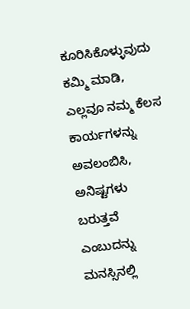ಕೂರಿಸಿಕೊಳ್ಳುವುದು ಕಮ್ಮಿ ಮಾಡಿ, ಎಲ್ಲವೂ ನಮ್ಮ ಕೆಲಸ ಕಾರ್ಯಗಳನ್ನು ಅವಲಂಬಿಸಿ, ಅನಿಷ್ಟಗಳು ಬರುತ್ತವೆ ಎಂಬುದನ್ನು ಮನಸ್ಸಿನಲ್ಲಿ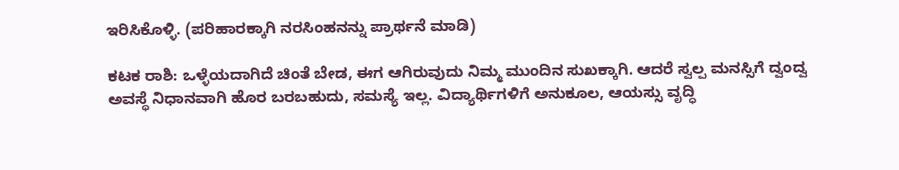ಇರಿಸಿಕೊಳ್ಳಿ. (ಪರಿಹಾರಕ್ಕಾಗಿ ನರಸಿಂಹನನ್ನು ಪ್ರಾರ್ಥನೆ ಮಾಡಿ)

ಕಟಕ ರಾಶಿ: ಒಳ್ಳೆಯದಾಗಿದೆ ಚಿಂತೆ ಬೇಡ, ಈಗ ಆಗಿರುವುದು ನಿಮ್ಮ ಮುಂದಿನ ಸುಖಕ್ಕಾಗಿ. ಆದರೆ ಸ್ವಲ್ಪ ಮನಸ್ಸಿಗೆ ದ್ವಂದ್ವ ಅವಸ್ಥೆ ನಿಧಾನವಾಗಿ ಹೊರ ಬರಬಹುದು, ಸಮಸ್ಯೆ ಇಲ್ಲ. ವಿದ್ಯಾರ್ಥಿಗಳಿಗೆ ಅನುಕೂಲ, ಆಯಸ್ಸು ವೃದ್ಧಿ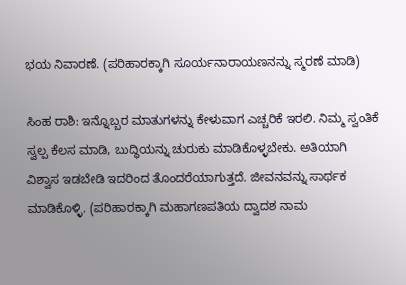ಭಯ ನಿವಾರಣೆ. (ಪರಿಹಾರಕ್ಕಾಗಿ ಸೂರ್ಯನಾರಾಯಣನನ್ನು ಸ್ಮರಣೆ ಮಾಡಿ)

ಸಿಂಹ ರಾಶಿ: ಇನ್ನೊಬ್ಬರ ಮಾತುಗಳನ್ನು ಕೇಳುವಾಗ ಎಚ್ಚರಿಕೆ ಇರಲಿ. ನಿಮ್ಮ ಸ್ವಂತಿಕೆ ಸ್ವಲ್ಪ ಕೆಲಸ ಮಾಡಿ, ಬುದ್ಧಿಯನ್ನು ಚುರುಕು ಮಾಡಿಕೊಳ್ಳಬೇಕು. ಅತಿಯಾಗಿ ವಿಶ್ವಾಸ ಇಡಬೇಡಿ ಇದರಿಂದ ತೊಂದರೆಯಾಗುತ್ತದೆ. ಜೀವನವನ್ನು ಸಾರ್ಥಕ ಮಾಡಿಕೊಳ್ಳಿ. (ಪರಿಹಾರಕ್ಕಾಗಿ ಮಹಾಗಣಪತಿಯ ದ್ವಾದಶ ನಾಮ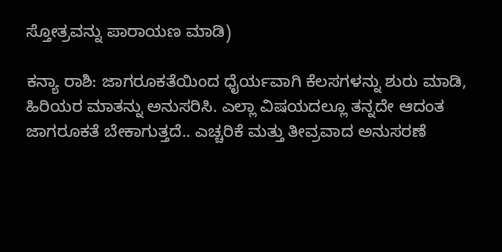ಸ್ತೋತ್ರವನ್ನು ಪಾರಾಯಣ ಮಾಡಿ)

ಕನ್ಯಾ ರಾಶಿ: ಜಾಗರೂಕತೆಯಿಂದ ಧೈರ್ಯವಾಗಿ ಕೆಲಸಗಳನ್ನು ಶುರು ಮಾಡಿ, ಹಿರಿಯರ ಮಾತನ್ನು ಅನುಸರಿಸಿ. ಎಲ್ಲಾ ವಿಷಯದಲ್ಲೂ ತನ್ನದೇ ಆದಂತ ಜಾಗರೂಕತೆ ಬೇಕಾಗುತ್ತದೆ.. ಎಚ್ಚರಿಕೆ ಮತ್ತು ತೀವ್ರವಾದ ಅನುಸರಣೆ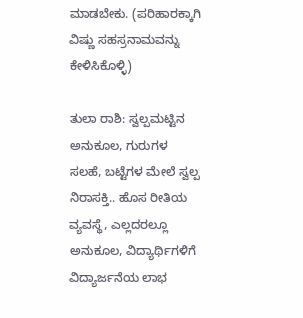ಮಾಡಬೇಕು. (ಪರಿಹಾರಕ್ಕಾಗಿ ವಿಷ್ಣು ಸಹಸ್ರನಾಮವನ್ನು ಕೇಳಿಸಿಕೊಳ್ಳಿ)

ತುಲಾ ರಾಶಿ: ಸ್ವಲ್ಪಮಟ್ಟಿನ ಅನುಕೂಲ, ಗುರುಗಳ ಸಲಹೆ, ಬಟ್ಟೆಗಳ ಮೇಲೆ ಸ್ವಲ್ಪ ನಿರಾಸಕ್ತಿ.. ಹೊಸ ರೀತಿಯ ವ್ಯವಸ್ಥೆ, ಎಲ್ಲದರಲ್ಲೂ ಅನುಕೂಲ, ವಿದ್ಯಾರ್ಥಿಗಳಿಗೆ ವಿದ್ಯಾರ್ಜನೆಯ ಲಾಭ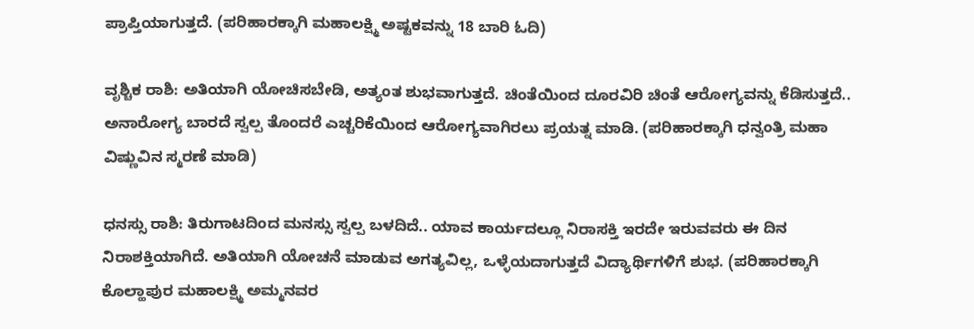ಪ್ರಾಪ್ತಿಯಾಗುತ್ತದೆ. (ಪರಿಹಾರಕ್ಕಾಗಿ ಮಹಾಲಕ್ಷ್ಮಿ ಅಷ್ಟಕವನ್ನು 18 ಬಾರಿ ಓದಿ)

ವೃಶ್ಚಿಕ ರಾಶಿ: ಅತಿಯಾಗಿ ಯೋಚಿಸಬೇಡಿ, ಅತ್ಯಂತ ಶುಭವಾಗುತ್ತದೆ. ಚಿಂತೆಯಿಂದ ದೂರವಿರಿ ಚಿಂತೆ ಆರೋಗ್ಯವನ್ನು ಕೆಡಿಸುತ್ತದೆ.. ಅನಾರೋಗ್ಯ ಬಾರದೆ ಸ್ವಲ್ಪ ತೊಂದರೆ ಎಚ್ಚರಿಕೆಯಿಂದ ಆರೋಗ್ಯವಾಗಿರಲು ಪ್ರಯತ್ನ ಮಾಡಿ. (ಪರಿಹಾರಕ್ಕಾಗಿ ಧನ್ವಂತ್ರಿ ಮಹಾ ವಿಷ್ಣುವಿನ ಸ್ಮರಣೆ ಮಾಡಿ)

ಧನಸ್ಸು ರಾಶಿ: ತಿರುಗಾಟದಿಂದ ಮನಸ್ಸು ಸ್ವಲ್ಪ ಬಳದಿದೆ.. ಯಾವ ಕಾರ್ಯದಲ್ಲೂ ನಿರಾಸಕ್ತಿ ಇರದೇ ಇರುವವರು ಈ ದಿನ ನಿರಾಶಕ್ತಿಯಾಗಿದೆ. ಅತಿಯಾಗಿ ಯೋಚನೆ ಮಾಡುವ ಅಗತ್ಯವಿಲ್ಲ, ಒಳ್ಳೆಯದಾಗುತ್ತದೆ ವಿದ್ಯಾರ್ಥಿಗಳಿಗೆ ಶುಭ. (ಪರಿಹಾರಕ್ಕಾಗಿ ಕೊಲ್ಹಾಪುರ ಮಹಾಲಕ್ಷ್ಮಿ ಅಮ್ಮನವರ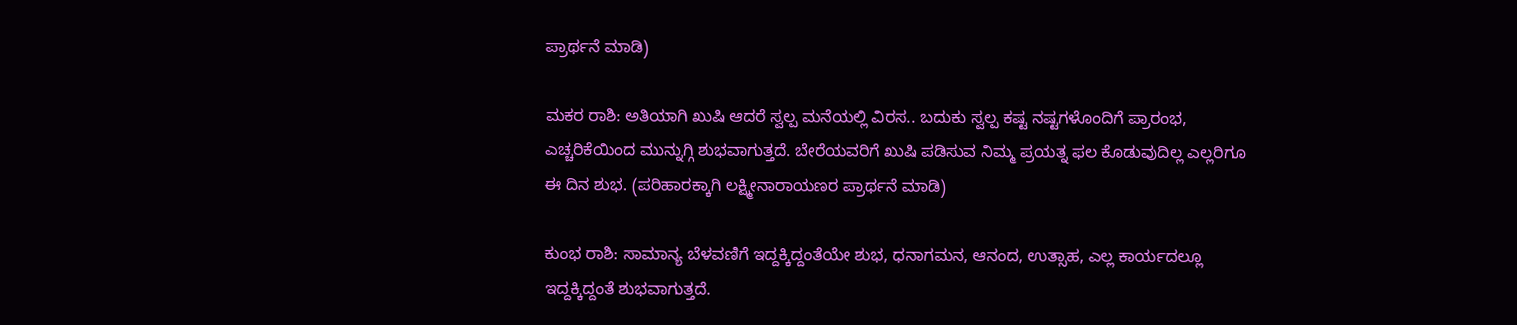ಪ್ರಾರ್ಥನೆ ಮಾಡಿ)

ಮಕರ ರಾಶಿ: ಅತಿಯಾಗಿ ಖುಷಿ ಆದರೆ ಸ್ವಲ್ಪ ಮನೆಯಲ್ಲಿ ವಿರಸ.. ಬದುಕು ಸ್ವಲ್ಪ ಕಷ್ಟ ನಷ್ಟಗಳೊಂದಿಗೆ ಪ್ರಾರಂಭ, ಎಚ್ಚರಿಕೆಯಿಂದ ಮುನ್ನುಗ್ಗಿ ಶುಭವಾಗುತ್ತದೆ. ಬೇರೆಯವರಿಗೆ ಖುಷಿ ಪಡಿಸುವ ನಿಮ್ಮ ಪ್ರಯತ್ನ ಫಲ ಕೊಡುವುದಿಲ್ಲ ಎಲ್ಲರಿಗೂ ಈ ದಿನ ಶುಭ. (ಪರಿಹಾರಕ್ಕಾಗಿ ಲಕ್ಷ್ಮೀನಾರಾಯಣರ ಪ್ರಾರ್ಥನೆ ಮಾಡಿ)

ಕುಂಭ ರಾಶಿ: ಸಾಮಾನ್ಯ ಬೆಳವಣಿಗೆ ಇದ್ದಕ್ಕಿದ್ದಂತೆಯೇ ಶುಭ, ಧನಾಗಮನ, ಆನಂದ, ಉತ್ಸಾಹ, ಎಲ್ಲ ಕಾರ್ಯದಲ್ಲೂ ಇದ್ದಕ್ಕಿದ್ದಂತೆ ಶುಭವಾಗುತ್ತದೆ.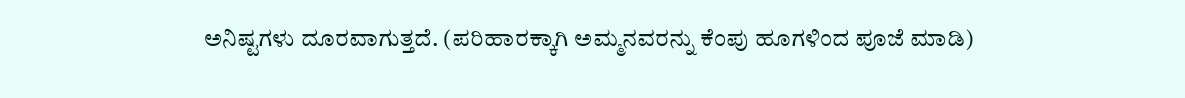ಅನಿಷ್ಟಗಳು ದೂರವಾಗುತ್ತದೆ. (ಪರಿಹಾರಕ್ಕಾಗಿ ಅಮ್ಮನವರನ್ನು ಕೆಂಪು ಹೂಗಳಿಂದ ಪೂಜೆ ಮಾಡಿ)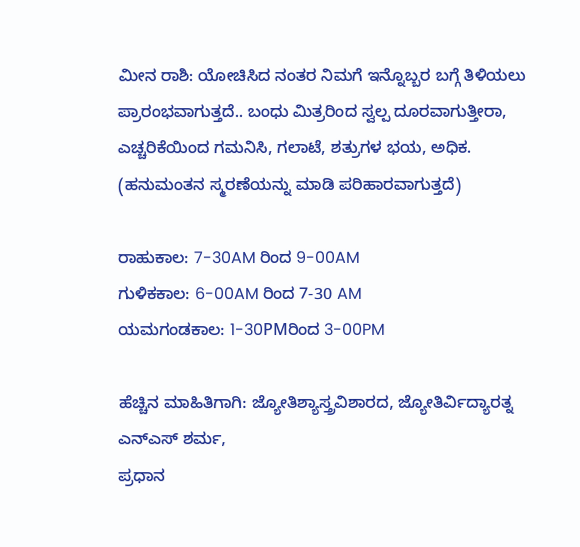ಮೀನ ರಾಶಿ: ಯೋಚಿಸಿದ ನಂತರ ನಿಮಗೆ ಇನ್ನೊಬ್ಬರ ಬಗ್ಗೆ ತಿಳಿಯಲು ಪ್ರಾರಂಭವಾಗುತ್ತದೆ.. ಬಂಧು ಮಿತ್ರರಿಂದ ಸ್ವಲ್ಪ ದೂರವಾಗುತ್ತೀರಾ, ಎಚ್ಚರಿಕೆಯಿಂದ ಗಮನಿಸಿ, ಗಲಾಟೆ, ಶತ್ರುಗಳ ಭಯ, ಅಧಿಕ. (ಹನುಮಂತನ ಸ್ಮರಣೆಯನ್ನು ಮಾಡಿ ಪರಿಹಾರವಾಗುತ್ತದೆ)

ರಾಹುಕಾಲ: 7-30AM ರಿಂದ 9-00AM
ಗುಳಿಕಕಾಲ: 6-00AM ರಿಂದ 7-30 AM
ಯಮಗಂಡಕಾಲ: 1-30PMರಿಂದ 3-00PM

ಹೆಚ್ಚಿನ ಮಾಹಿತಿಗಾಗಿ: ಜ್ಯೋತಿಶ್ಯಾಸ್ತ್ರವಿಶಾರದ, ಜ್ಯೋತಿರ್ವಿದ್ಯಾರತ್ನ ಎನ್ಎಸ್ ಶರ್ಮ,
ಪ್ರಧಾನ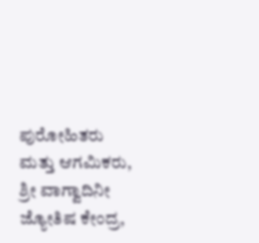ಪುರೋಹಿತರು ಮತ್ತು ಆಗಮಿಕರು, ಶ್ರೀ ವಾಗ್ವಾದಿನೀ ಜ್ಯೋತಿಷ ಕೇಂದ್ರ,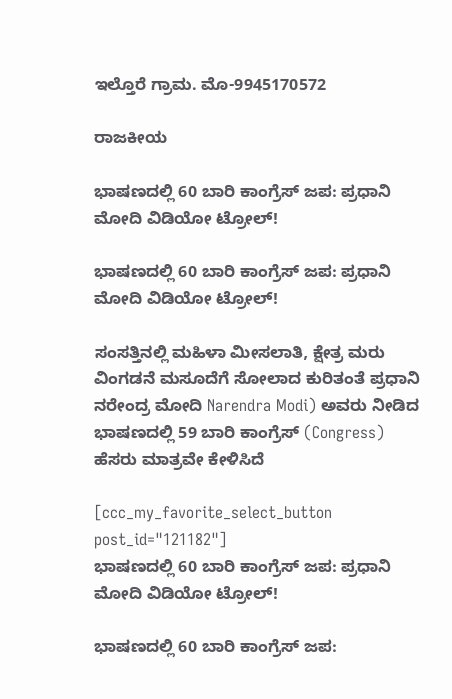ಇಲ್ತೊರೆ ಗ್ರಾಮ. ಮೊ-9945170572

ರಾಜಕೀಯ

ಭಾಷಣದಲ್ಲಿ 60 ಬಾರಿ ಕಾಂಗ್ರೆಸ್‌ ಜಪ: ಪ್ರಧಾನಿ ಮೋದಿ ವಿಡಿಯೋ ಟ್ರೋಲ್!

ಭಾಷಣದಲ್ಲಿ 60 ಬಾರಿ ಕಾಂಗ್ರೆಸ್‌ ಜಪ: ಪ್ರಧಾನಿ ಮೋದಿ ವಿಡಿಯೋ ಟ್ರೋಲ್!

ಸಂಸತ್ತಿನಲ್ಲಿ ಮಹಿಳಾ ಮೀಸಲಾತಿ, ಕ್ಷೇತ್ರ ಮರು ವಿಂಗಡನೆ ಮಸೂದೆಗೆ ಸೋಲಾದ ಕುರಿತಂತೆ ಪ್ರಧಾನಿ ನರೇಂದ್ರ ಮೋದಿ Narendra Modi) ಅವರು ನೀಡಿದ ಭಾಷಣದಲ್ಲಿ 59 ಬಾರಿ ಕಾಂಗ್ರೆಸ್‌ (Congress) ಹೆಸರು ಮಾತ್ರವೇ ಕೇಳಿಸಿದೆ

[ccc_my_favorite_select_button post_id="121182"]
ಭಾಷಣದಲ್ಲಿ 60 ಬಾರಿ ಕಾಂಗ್ರೆಸ್‌ ಜಪ: ಪ್ರಧಾನಿ ಮೋದಿ ವಿಡಿಯೋ ಟ್ರೋಲ್!

ಭಾಷಣದಲ್ಲಿ 60 ಬಾರಿ ಕಾಂಗ್ರೆಸ್‌ ಜಪ: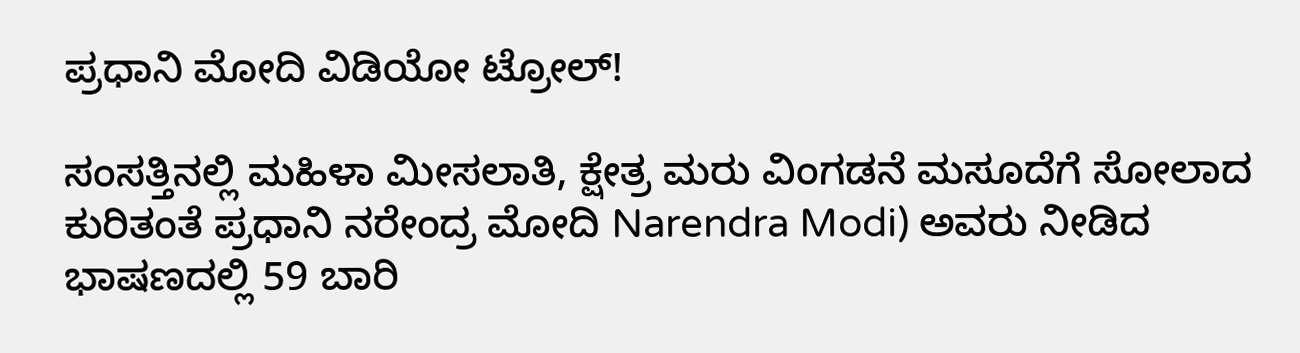ಪ್ರಧಾನಿ ಮೋದಿ ವಿಡಿಯೋ ಟ್ರೋಲ್!

ಸಂಸತ್ತಿನಲ್ಲಿ ಮಹಿಳಾ ಮೀಸಲಾತಿ, ಕ್ಷೇತ್ರ ಮರು ವಿಂಗಡನೆ ಮಸೂದೆಗೆ ಸೋಲಾದ ಕುರಿತಂತೆ ಪ್ರಧಾನಿ ನರೇಂದ್ರ ಮೋದಿ Narendra Modi) ಅವರು ನೀಡಿದ ಭಾಷಣದಲ್ಲಿ 59 ಬಾರಿ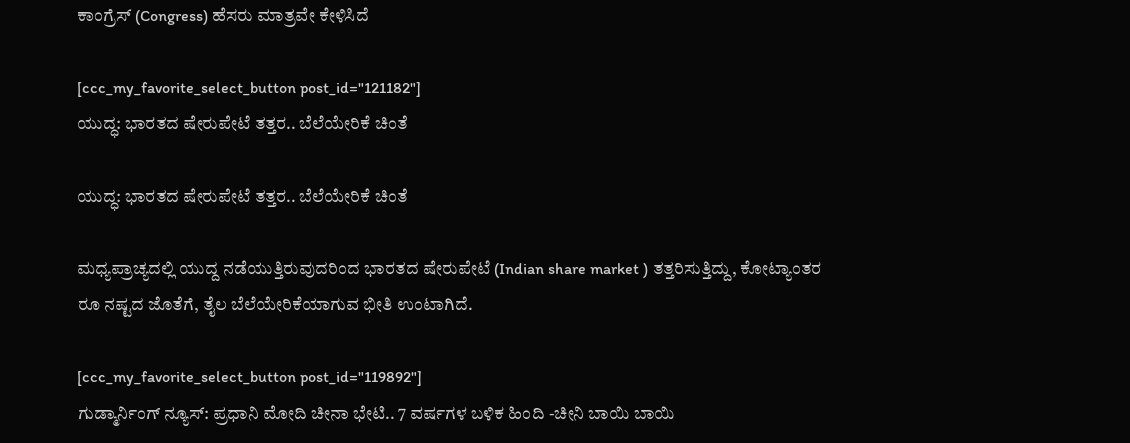ಕಾಂಗ್ರೆಸ್‌ (Congress) ಹೆಸರು ಮಾತ್ರವೇ ಕೇಳಿಸಿದೆ

[ccc_my_favorite_select_button post_id="121182"]
ಯುದ್ಧ: ಭಾರತದ ಷೇರುಪೇಟೆ ತತ್ತರ.. ಬೆಲೆಯೇರಿಕೆ ಚಿಂತೆ

ಯುದ್ಧ: ಭಾರತದ ಷೇರುಪೇಟೆ ತತ್ತರ.. ಬೆಲೆಯೇರಿಕೆ ಚಿಂತೆ

ಮಧ್ಯಪ್ರಾಚ್ಯದಲ್ಲಿ ಯುದ್ದ ನಡೆಯುತ್ತಿರುವುದರಿಂದ ಭಾರತದ ಷೇರುಪೇಟೆ (Indian share market ) ತತ್ತರಿಸುತ್ತಿದ್ದು, ಕೋಟ್ಯಾಂತರ ರೂ ನಷ್ಟದ ಜೊತೆಗೆ, ತೈಲ ಬೆಲೆಯೇರಿಕೆಯಾಗುವ ಭೀತಿ ಉಂಟಾಗಿದೆ.

[ccc_my_favorite_select_button post_id="119892"]
ಗುಡ್ಮಾರ್ನಿಂಗ್ ನ್ಯೂಸ್: ಪ್ರಧಾನಿ ಮೋದಿ ಚೀನಾ ಭೇಟಿ.. 7 ವರ್ಷಗಳ ಬಳಿಕ ಹಿಂದಿ -ಚೀನಿ ಬಾಯಿ ಬಾಯಿ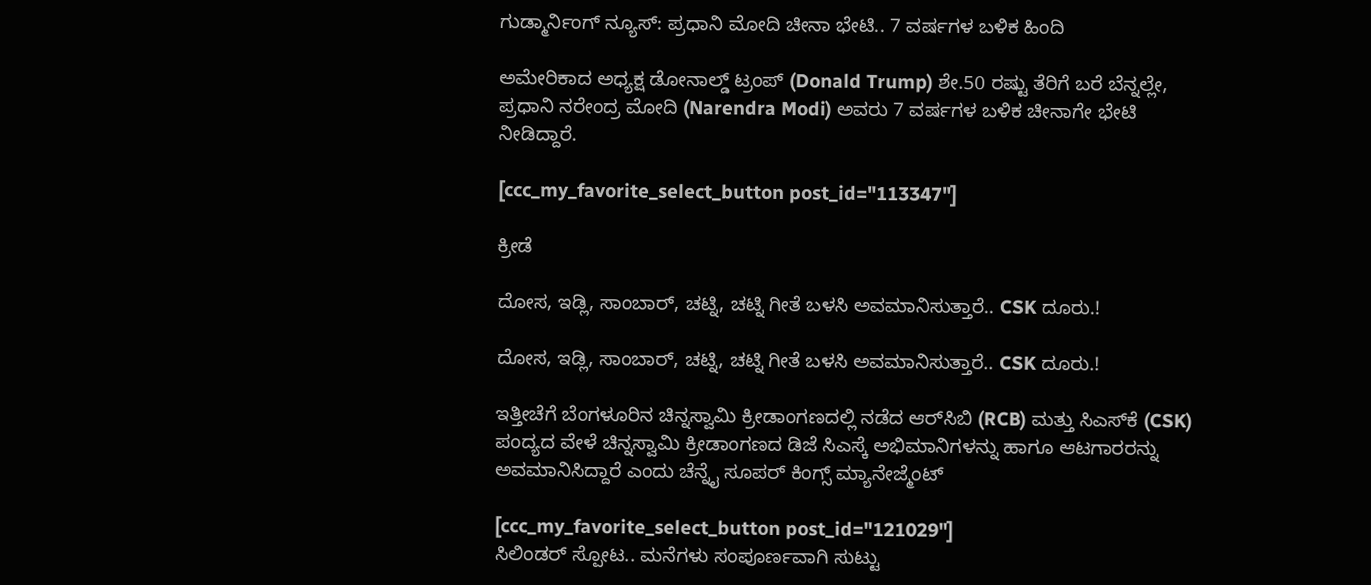ಗುಡ್ಮಾರ್ನಿಂಗ್ ನ್ಯೂಸ್: ಪ್ರಧಾನಿ ಮೋದಿ ಚೀನಾ ಭೇಟಿ.. 7 ವರ್ಷಗಳ ಬಳಿಕ ಹಿಂದಿ

ಅಮೇರಿಕಾದ ಅಧ್ಯಕ್ಷ ಡೋನಾಲ್ಡ್ ಟ್ರಂಪ್ (Donald Trump) ಶೇ.50 ರಷ್ಟು ತೆರಿಗೆ ಬರೆ ಬೆನ್ನಲ್ಲೇ, ಪ್ರಧಾನಿ ನರೇಂದ್ರ ಮೋದಿ (Narendra Modi) ಅವರು 7 ವರ್ಷಗಳ ಬಳಿಕ ಚೀನಾಗೇ ಭೇಟಿ ನೀಡಿದ್ದಾರೆ.

[ccc_my_favorite_select_button post_id="113347"]

ಕ್ರೀಡೆ

ದೋಸ, ಇಡ್ಲಿ, ಸಾಂಬಾರ್, ಚಟ್ನಿ, ಚಟ್ನಿ ಗೀತೆ ಬಳಸಿ ಅವಮಾನಿಸುತ್ತಾರೆ.. CSK ದೂರು.!

ದೋಸ, ಇಡ್ಲಿ, ಸಾಂಬಾರ್, ಚಟ್ನಿ, ಚಟ್ನಿ ಗೀತೆ ಬಳಸಿ ಅವಮಾನಿಸುತ್ತಾರೆ.. CSK ದೂರು.!

ಇತ್ತೀಚೆಗೆ ಬೆಂಗಳೂರಿನ ಚಿನ್ನಸ್ವಾಮಿ ಕ್ರೀಡಾಂಗಣದಲ್ಲಿ ನಡೆದ ಆರ್‌ಸಿಬಿ (RCB) ಮತ್ತು ಸಿಎಸ್‌ಕೆ (CSK) ಪಂದ್ಯದ ವೇಳೆ ಚಿನ್ನಸ್ವಾಮಿ ಕ್ರೀಡಾಂಗಣದ ಡಿಜೆ ಸಿಎಸ್ಕೆ ಅಭಿಮಾನಿಗಳನ್ನು ಹಾಗೂ ಆಟಗಾರರನ್ನು ಅವಮಾನಿಸಿದ್ದಾರೆ ಎಂದು ಚೆನ್ನೈ ಸೂಪರ್ ಕಿಂಗ್ಸ್ ಮ್ಯಾನೇಜ್ಮೆಂಟ್

[ccc_my_favorite_select_button post_id="121029"]
ಸಿಲಿಂಡರ್ ಸ್ಪೋಟ.. ಮನೆಗಳು ಸಂಪೂರ್ಣವಾಗಿ ಸುಟ್ಟು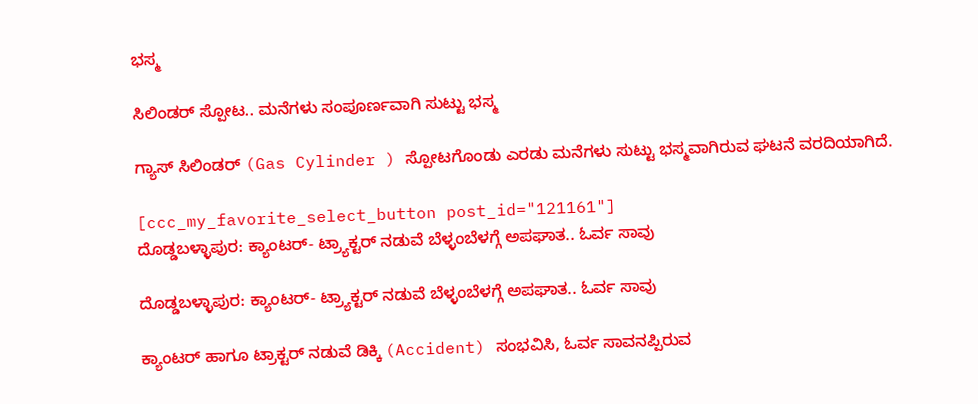ಭಸ್ಮ

ಸಿಲಿಂಡರ್ ಸ್ಪೋಟ.. ಮನೆಗಳು ಸಂಪೂರ್ಣವಾಗಿ ಸುಟ್ಟು ಭಸ್ಮ

ಗ್ಯಾಸ್ ಸಿಲಿಂಡರ್ (Gas Cylinder ) ಸ್ಪೋಟಗೊಂಡು ಎರಡು ಮನೆಗಳು ಸುಟ್ಟು ಭಸ್ಮವಾಗಿರುವ ಘಟನೆ ವರದಿಯಾಗಿದೆ.

[ccc_my_favorite_select_button post_id="121161"]
ದೊಡ್ಡಬಳ್ಳಾಪುರ: ಕ್ಯಾಂಟರ್- ಟ್ರ್ಯಾಕ್ಟರ್ ನಡುವೆ ಬೆಳ್ಳಂಬೆಳಗ್ಗೆ ಅಪಘಾತ.. ಓರ್ವ ಸಾವು

ದೊಡ್ಡಬಳ್ಳಾಪುರ: ಕ್ಯಾಂಟರ್- ಟ್ರ್ಯಾಕ್ಟರ್ ನಡುವೆ ಬೆಳ್ಳಂಬೆಳಗ್ಗೆ ಅಪಘಾತ.. ಓರ್ವ ಸಾವು

ಕ್ಯಾಂಟರ್ ಹಾಗೂ ಟ್ರಾಕ್ಟರ್ ನಡುವೆ ಡಿಕ್ಕಿ (Accident) ಸಂಭವಿಸಿ, ಓರ್ವ ಸಾವನಪ್ಪಿರುವ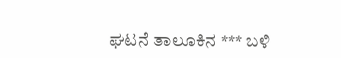ಘಟನೆ ತಾಲೂಕಿನ *** ಬಳಿ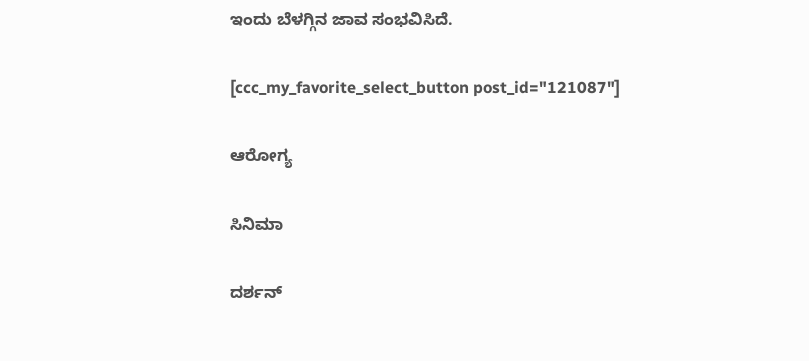ಇಂದು ಬೆಳಗ್ಗಿನ ಜಾವ ಸಂಭವಿಸಿದೆ.

[ccc_my_favorite_select_button post_id="121087"]

ಆರೋಗ್ಯ

ಸಿನಿಮಾ

ದರ್ಶನ್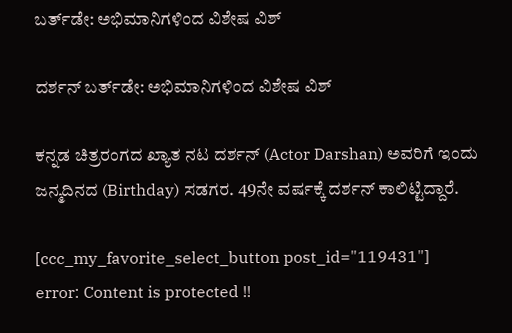ಬರ್ತ್‌ಡೇ: ಅಭಿಮಾನಿಗಳಿಂದ ವಿಶೇಷ ವಿಶ್

ದರ್ಶನ್ ಬರ್ತ್‌ಡೇ: ಅಭಿಮಾನಿಗಳಿಂದ ವಿಶೇಷ ವಿಶ್

ಕನ್ನಡ ಚಿತ್ರರಂಗದ ಖ್ಯಾತ ನಟ ದರ್ಶನ್ (Actor Darshan) ಅವರಿಗೆ ಇಂದು ಜನ್ಮದಿನದ (Birthday) ಸಡಗರ. 49ನೇ ವರ್ಷಕ್ಕೆ ದರ್ಶನ್ ಕಾಲಿಟ್ಟಿದ್ದಾರೆ.

[ccc_my_favorite_select_button post_id="119431"]
error: Content is protected !!